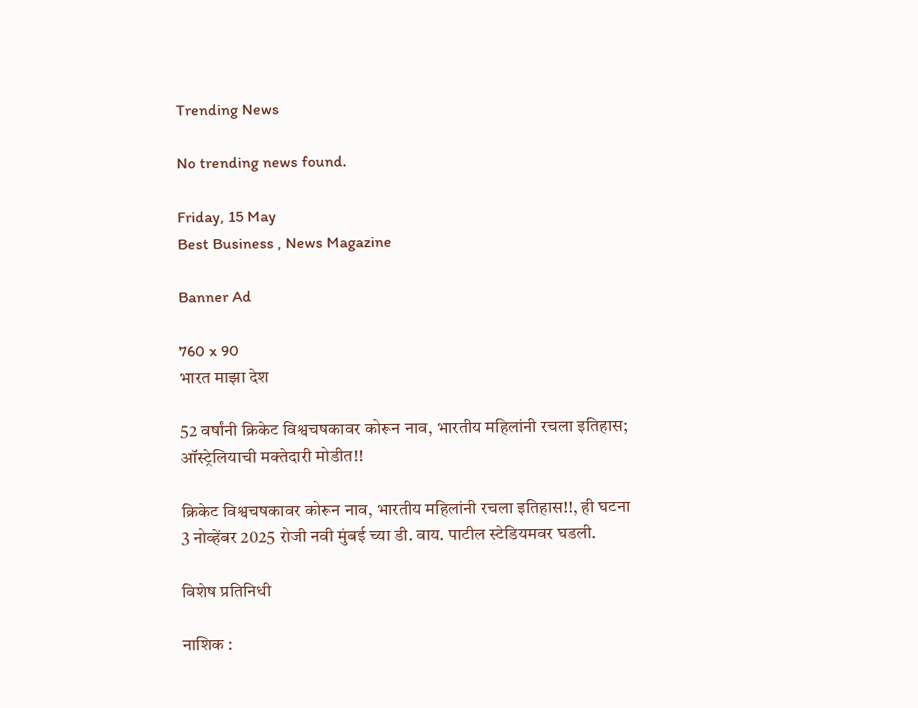Trending News

No trending news found.

Friday, 15 May
Best Business , News Magazine

Banner Ad

760 x 90
भारत माझा देश

52 वर्षांनी क्रिकेट विश्वचषकावर कोरून नाव, भारतीय महिलांनी रचला इतिहास; ऑस्ट्रेलियाची मक्तेदारी मोडीत!!

क्रिकेट विश्वचषकावर कोरून नाव, भारतीय महिलांनी रचला इतिहास!!, ही घटना 3 नोव्हेंबर 2025 रोजी नवी मुंबई च्या डी. वाय. पाटील स्टेडियमवर घडली.

विशेष प्रतिनिधी

नाशिक :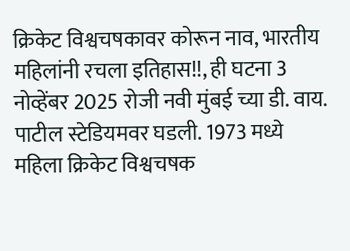क्रिकेट विश्वचषकावर कोरून नाव, भारतीय महिलांनी रचला इतिहास!!, ही घटना 3 नोव्हेंबर 2025 रोजी नवी मुंबई च्या डी. वाय. पाटील स्टेडियमवर घडली. 1973 मध्ये महिला क्रिकेट विश्वचषक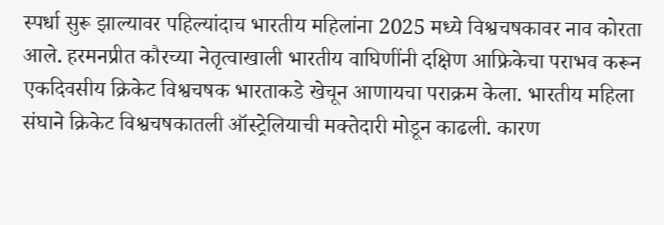स्पर्धा सुरू झाल्यावर पहिल्यांदाच भारतीय महिलांना 2025 मध्ये विश्वचषकावर नाव कोरता आले. हरमनप्रीत कौरच्या नेतृत्वाखाली भारतीय वाघिणींनी दक्षिण आफ्रिकेचा पराभव करून एकदिवसीय क्रिकेट विश्वचषक भारताकडे खेचून आणायचा पराक्रम केला. भारतीय महिला संघाने क्रिकेट विश्वचषकातली ऑस्ट्रेलियाची मक्तेदारी मोडून काढली. कारण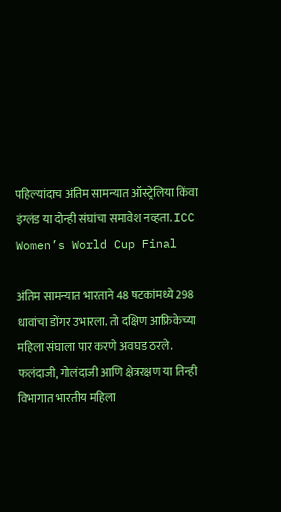पहिल्यांदाच अंतिम सामन्यात ऑस्ट्रेलिया किंवा इंग्लंड या दोन्ही संघांचा समावेश नव्हता. ICC Women’s World Cup Final

अंतिम सामन्यात भारताने 48 षटकांमध्ये 298 धावांचा डोंगर उभारला. तो दक्षिण आफ्रिकेच्या महिला संघाला पार करणे अवघड ठरले. फलंदाजी, गोलंदाजी आणि क्षेत्ररक्षण या तिन्ही विभागात भारतीय महिला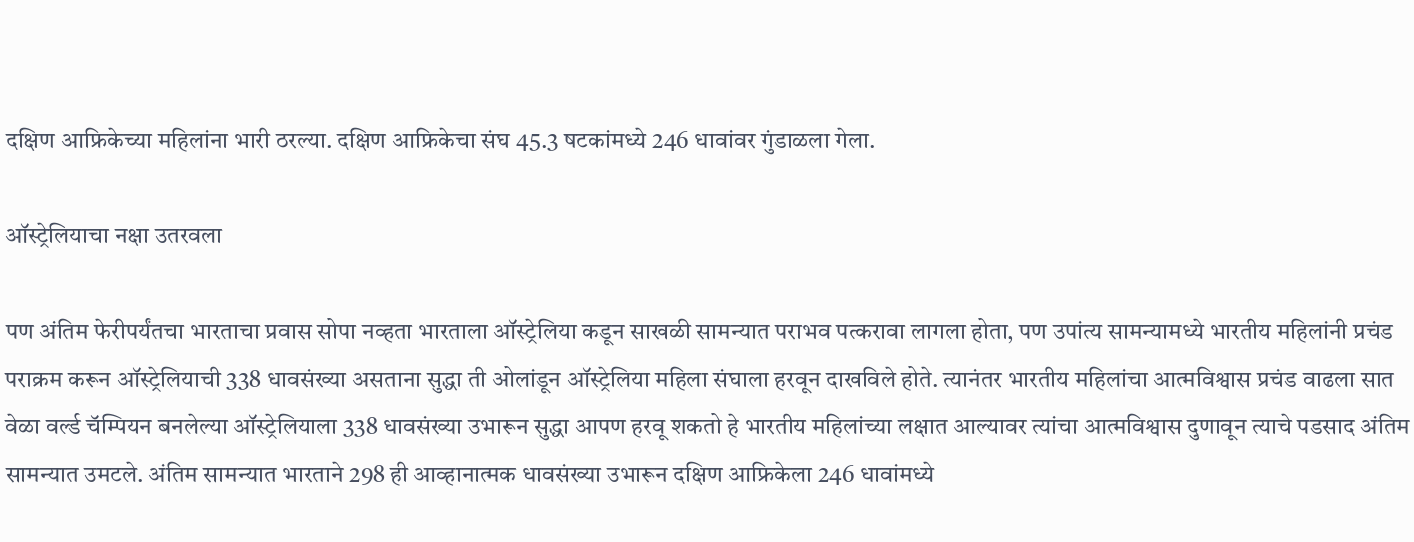दक्षिण आफ्रिकेच्या महिलांना भारी ठरल्या. दक्षिण आफ्रिकेचा संघ 45.3 षटकांमध्ये 246 धावांवर गुंडाळला गेला.

ऑस्ट्रेलियाचा नक्षा उतरवला

पण अंतिम फेरीपर्यंतचा भारताचा प्रवास सोपा नव्हता भारताला ऑस्ट्रेलिया कडून साखळी सामन्यात पराभव पत्करावा लागला होता, पण उपांत्य सामन्यामध्ये भारतीय महिलांनी प्रचंड पराक्रम करून ऑस्ट्रेलियाची 338 धावसंख्या असताना सुद्धा ती ओलांडून ऑस्ट्रेलिया महिला संघाला हरवून दाखविले होते. त्यानंतर भारतीय महिलांचा आत्मविश्वास प्रचंड वाढला सात वेळा वर्ल्ड चॅम्पियन बनलेल्या ऑस्ट्रेलियाला 338 धावसंख्या उभारून सुद्धा आपण हरवू शकतो हे भारतीय महिलांच्या लक्षात आल्यावर त्यांचा आत्मविश्वास दुणावून त्याचे पडसाद अंतिम सामन्यात उमटले. अंतिम सामन्यात भारताने 298 ही आव्हानात्मक धावसंख्या उभारून दक्षिण आफ्रिकेला 246 धावांमध्ये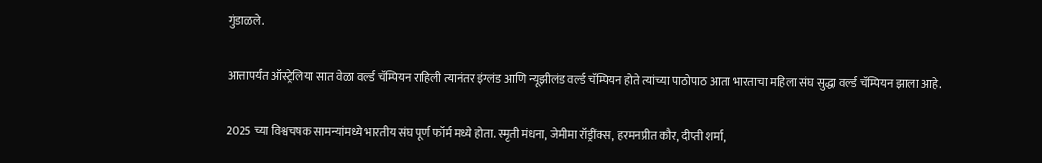गुंडाळले.

आत्तापर्यंत ऑस्ट्रेलिया सात वेळा वर्ल्ड चॅम्पियन राहिली त्यानंतर इंग्लंड आणि न्यूझीलंड वर्ल्ड चॅम्पियन होते त्यांच्या पाठोपाठ आता भारताचा महिला संघ सुद्धा वर्ल्ड चॅम्पियन झाला आहे.

2025 च्या विश्वचषक सामन्यांमध्ये भारतीय संघ पूर्ण फॉर्म मध्ये होता. स्मृती मंधना, जेमीमा रॉड्रींक्स, हरमनप्रीत कौर, दीप्ती शर्मा,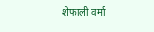शेफाली वर्मा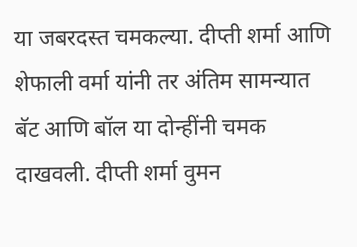या जबरदस्त चमकल्या. दीप्ती शर्मा आणि शेफाली वर्मा यांनी तर अंतिम सामन्यात बॅट आणि बॉल या दोन्हींनी चमक दाखवली. दीप्ती शर्मा वुमन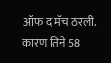ऑफ द मॅच ठरली. कारण तिने 58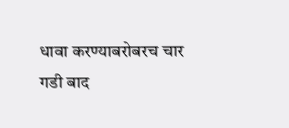धावा करण्याबरोबरच चार गडी बाद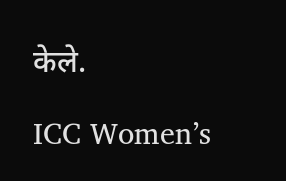केले.

ICC Women’s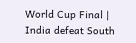World Cup Final | India defeat South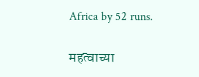Africa by 52 runs.

महत्वाच्या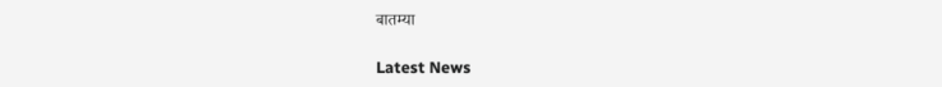बातम्या

Latest News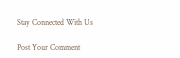Stay Connected With Us

Post Your Comment